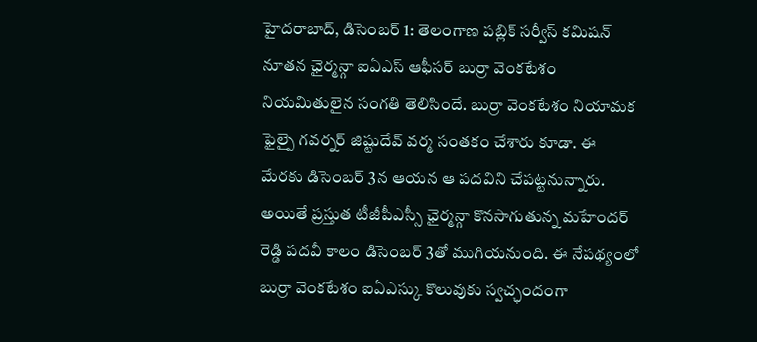హైదరాబాద్, డిసెంబర్ 1: తెలంగాణ పబ్లిక్ సర్వీస్ కమిషన్ నూతన ఛైర్మన్గా ఐఏఎస్ ఆఫీసర్ బుర్రా వెంకటేశం నియమితులైన సంగతి తెలిసిందే. బుర్రా వెంకటేశం నియామక ఫైల్పై గవర్నర్ జిష్టుదేవ్ వర్మ సంతకం చేశారు కూడా. ఈ మేరకు డిసెంబర్ 3న ఆయన ఆ పదవిని చేపట్టనున్నారు. అయితే ప్రస్తుత టీజీపీఎస్సీ ఛైర్మన్గా కొనసాగుతున్న మహేందర్ రెడ్డి పదవీ కాలం డిసెంబర్ 3తో ముగియనుంది. ఈ నేపథ్యంలో బుర్రా వెంకటేశం ఐఏఎస్కు కొలువుకు స్వచ్ఛందంగా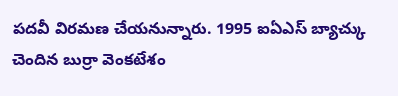పదవీ విరమణ చేయనున్నారు. 1995 ఐఏఎస్ బ్యాచ్కు చెందిన బుర్రా వెంకటేశం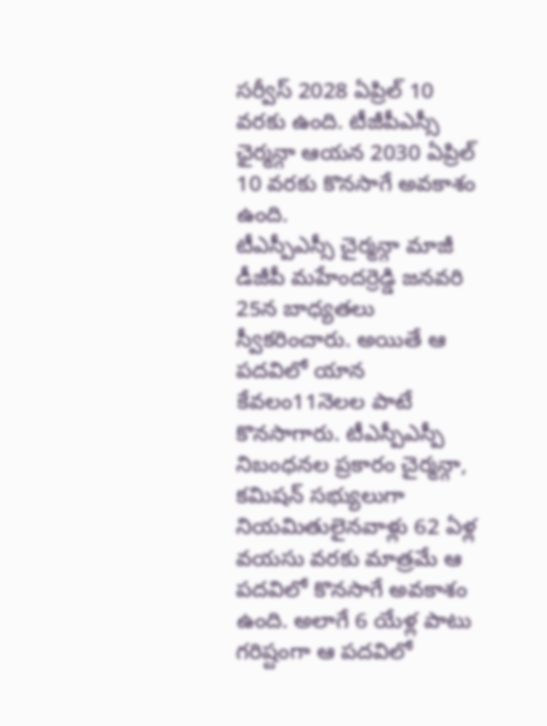సర్వీస్ 2028 ఏప్రిల్ 10 వరకు ఉంది. టీజీపీఎస్సీ ఛైర్మన్గా ఆయన 2030 ఏప్రిల్ 10 వరకు కొనసాగే అవకాశం ఉంది.
టీఎస్పీఎస్సీ చైర్మన్గా మాజీ డీజీపీ మహేందర్రెడ్డి జనవరి 25న బాధ్యతలు స్వీకరించారు. అయితే ఆ పదవిలో యాన కేవలం11నెలల పాటే కొనసాగారు. టీఎస్పీఎస్పీ నిబంధనల ప్రకారం చైర్మన్గా, కమిషన్ సభ్యులుగా నియమితులైనవాళ్లు 62 ఏళ్ల వయసు వరకు మాత్రమే ఆ పదవిలో కొనసాగే అవకాశం ఉంది. అలాగే 6 యేళ్ల పాటు గరిష్టంగా ఆ పదవిలో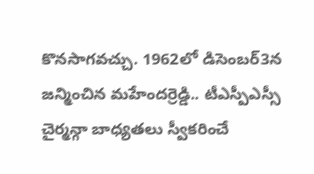కొనసాగవచ్చు. 1962లో డిసెంబర్3న జన్మించిన మహేందర్రెడ్డి.. టీఎస్పీఎస్సీ చైర్మన్గా బాధ్యతలు స్వీకరించే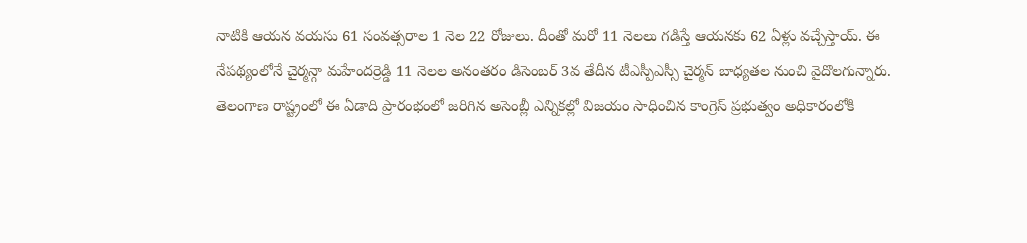నాటికి ఆయన వయసు 61 సంవత్సరాల 1 నెల 22 రోజులు. దీంతో మరో 11 నెలలు గడిస్తే ఆయనకు 62 ఏళ్లు వచ్చేస్తాయ్. ఈ నేపథ్యంలోనే చైర్మన్గా మహేందర్రెడ్డి 11 నెలల అనంతరం డిసెంబర్ 3వ తేదీన టీఎస్పీఎస్సీ చైర్మన్ బాధ్యతల నుంచి వైదొలగున్నారు.
తెలంగాణ రాష్ట్రంలో ఈ ఏడాది ప్రారంభంలో జరిగిన అసెంబ్లీ ఎన్నికల్లో విజయం సాధించిన కాంగ్రెస్ ప్రభుత్వం అధికారంలోకి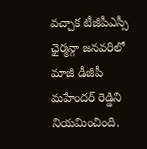వచ్చాక టీజీపీఎస్సీ ఛైర్మన్గా జనవరిలో మాజీ డీజీపీ మహేందర్ రెడ్డిని నియమించింది.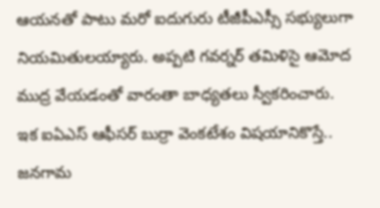ఆయనతో పాటు మరో ఐదుగురు టీజీపీఎస్సీ సభ్యులుగా నియమితులయ్యారు. అప్పటి గవర్నర్ తమిళిసై ఆమోద ముద్ర వేయడంతో వారంతా బాధ్యతలు స్వీకరించారు. ఇక ఐఏఎస్ ఆఫీసర్ బుర్రా వెంకటేశం విషయానికొస్తే.. జనగామ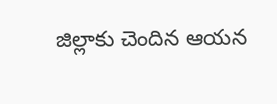జిల్లాకు చెందిన ఆయన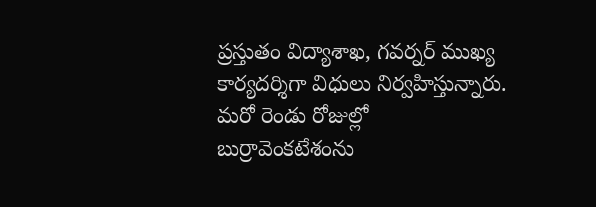ప్రస్తుతం విద్యాశాఖ, గవర్నర్ ముఖ్య కార్యదర్శిగా విధులు నిర్వహిస్తున్నారు. మరో రెండు రోజుల్లో బుర్రావెంకటేశంను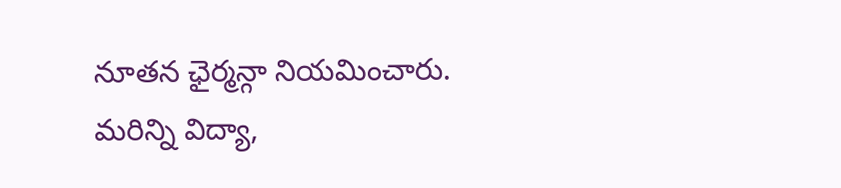నూతన ఛైర్మన్గా నియమించారు.
మరిన్ని విద్యా,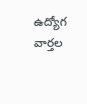ఉద్యోగ వార్తల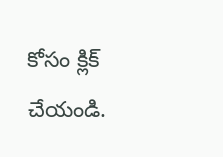కోసం క్లిక్ చేయండి.